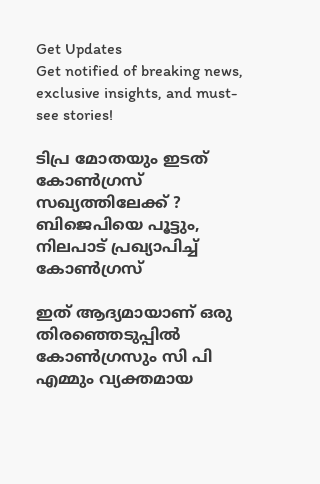Get Updates
Get notified of breaking news, exclusive insights, and must-see stories!

ടിപ്ര മോതയും ഇടത് കോൺഗ്രസ് സഖ്യത്തിലേക്ക് ? ബിജെപിയെ പൂട്ടും, നിലപാട് പ്രഖ്യാപിച്ച് കോൺഗ്രസ്

ഇത് ആദ്യമായാണ് ഒരു തിരഞ്ഞെടുപ്പിൽ കോൺഗ്രസും സി പി എമ്മും വ്യക്തമായ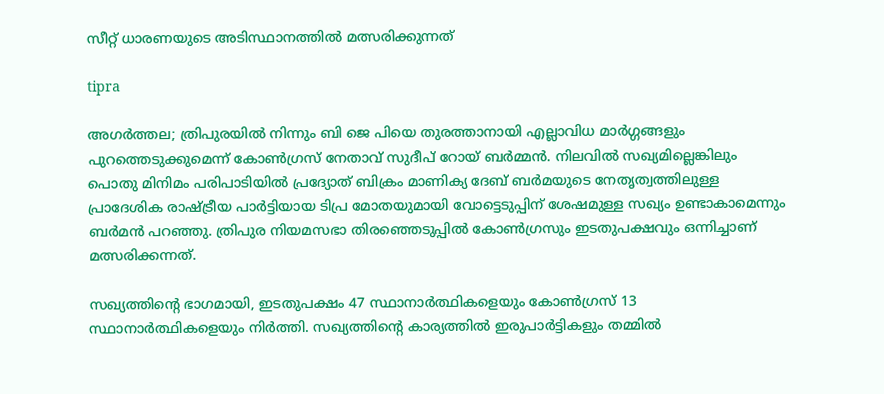സീറ്റ് ധാരണയുടെ അടിസ്ഥാനത്തിൽ മത്സരിക്കുന്നത്

tipra

അഗർത്തല; ത്രിപുരയിൽ നിന്നും ബി ജെ പിയെ തുരത്താനായി എല്ലാവിധ മാർഗ്ഗങ്ങളും പുറത്തെടുക്കുമെന്ന് കോൺഗ്രസ് നേതാവ് സുദീപ് റോയ് ബർമ്മൻ. നിലവിൽ സഖ്യമില്ലെങ്കിലും പൊതു മിനിമം പരിപാടിയിൽ പ്രദ്യോത് ബിക്രം മാണിക്യ ദേബ് ബർമയുടെ നേതൃത്വത്തിലുള്ള പ്രാദേശിക രാഷ്ട്രീയ പാർട്ടിയായ ടിപ്ര മോതയുമായി വോട്ടെടുപ്പിന് ശേഷമുള്ള സഖ്യം ഉണ്ടാകാമെന്നും ബർമൻ പറഞ്ഞു. ത്രിപുര നിയമസഭാ തിരഞ്ഞെടുപ്പിൽ കോൺഗ്രസും ഇടതുപക്ഷവും ഒന്നിച്ചാണ് മത്സരിക്കന്നത്.

സഖ്യത്തിന്റെ ഭാഗമായി, ഇടതുപക്ഷം 47 സ്ഥാനാർത്ഥികളെയും കോൺഗ്രസ് 13 സ്ഥാനാർത്ഥികളെയും നിർത്തി. സഖ്യത്തിന്റെ കാര്യത്തിൽ ഇരുപാർട്ടികളും തമ്മിൽ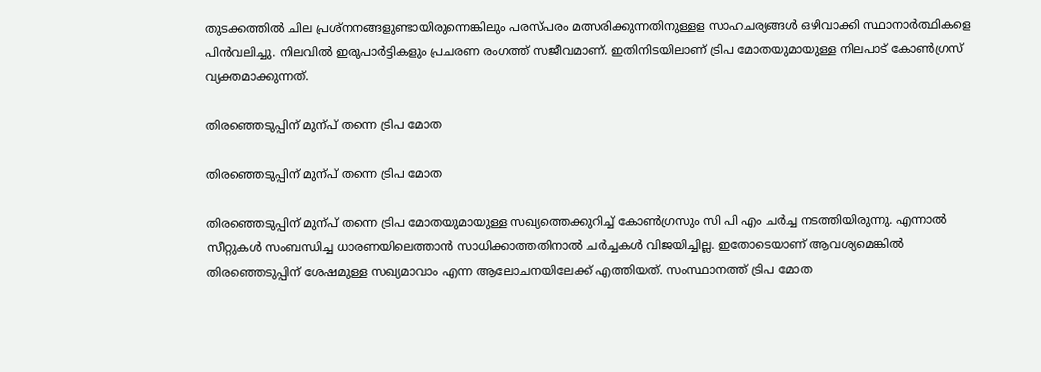തുടക്കത്തിൽ ചില പ്രശ്നനങ്ങളുണ്ടായിരുന്നെങ്കിലും പരസ്പരം മത്സരിക്കുന്നതിനുള്ളള സാഹചര്യങ്ങൾ ഒഴിവാക്കി സ്ഥാനാർത്ഥികളെ പിൻവലിച്ചു. നിലവിൽ ഇരുപാർട്ടികളും പ്രചരണ രംഗത്ത് സജീവമാണ്. ഇതിനിടയിലാണ് ട്രിപ മോതയുമായുള്ള നിലപാട് കോൺഗ്രസ് വ്യക്തമാക്കുന്നത്.

തിരഞ്ഞെടുപ്പിന് മുന്പ് തന്നെ ട്രിപ മോത

തിരഞ്ഞെടുപ്പിന് മുന്പ് തന്നെ ട്രിപ മോത

തിരഞ്ഞെടുപ്പിന് മുന്പ് തന്നെ ട്രിപ മോതയുമായുള്ള സഖ്യത്തെക്കുറിച്ച് കോൺഗ്രസും സി പി എം ചർച്ച നടത്തിയിരുന്നു. എന്നാൽ സീറ്റുകൾ സംബന്ധിച്ച ധാരണയിലെത്താൻ സാധിക്കാത്തതിനാൽ ചർച്ചകൾ വിജയിച്ചില്ല. ഇതോടെയാണ് ആവശ്യമെങ്കിൽ തിരഞ്ഞെടുപ്പിന് ശേഷമുള്ള സഖ്യമാവാം എന്ന ആലോചനയിലേക്ക് എത്തിയത്. സംസ്ഥാനത്ത് ട്രിപ മോത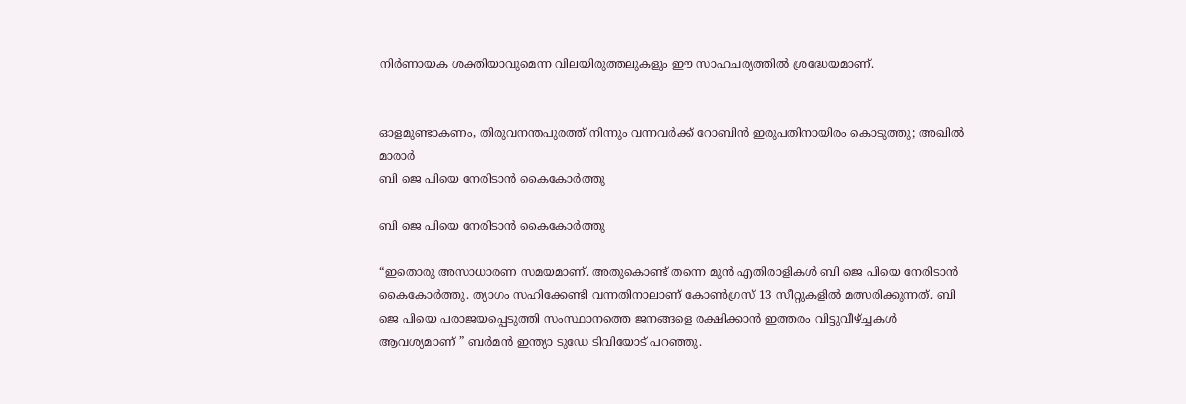നിർണായക ശക്തിയാവുമെന്ന വിലയിരുത്തലുകളും ഈ സാഹചര്യത്തിൽ ശ്രദ്ധേയമാണ്.


ഓളമുണ്ടാകണം, തിരുവനന്തപുരത്ത് നിന്നും വന്നവർക്ക് റോബിൻ ഇരുപതിനായിരം കൊടുത്തു; അഖിൽ മാരാർ
ബി ജെ പിയെ നേരിടാൻ കൈകോർത്തു

ബി ജെ പിയെ നേരിടാൻ കൈകോർത്തു

“ഇതൊരു അസാധാരണ സമയമാണ്. അതുകൊണ്ട് തന്നെ മുൻ എതിരാളികൾ ബി ജെ പിയെ നേരിടാൻ കൈകോർത്തു. ത്യാഗം സഹിക്കേണ്ടി വന്നതിനാലാണ് കോൺഗ്രസ് 13 സീറ്റുകളിൽ മത്സരിക്കുന്നത്. ബി ജെ പിയെ പരാജയപ്പെടുത്തി സംസ്ഥാനത്തെ ജനങ്ങളെ രക്ഷിക്കാൻ ഇത്തരം വിട്ടുവീഴ്ച്ചകൾ ആവശ്യമാണ് ” ബർമൻ ഇന്ത്യാ ടുഡേ ടിവിയോട് പറഞ്ഞു.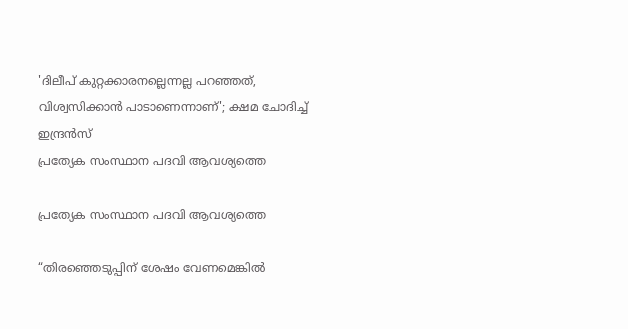'ദിലീപ് കുറ്റക്കാരനല്ലെന്നല്ല പറഞ്ഞത്, വിശ്വസിക്കാൻ പാടാണെന്നാണ്'; ക്ഷമ ചോദിച്ച് ഇന്ദ്രൻസ്
പ്രത്യേക സംസ്ഥാന പദവി ആവശ്യത്തെ

പ്രത്യേക സംസ്ഥാന പദവി ആവശ്യത്തെ

“തിരഞ്ഞെടുപ്പിന് ശേഷം വേണമെങ്കിൽ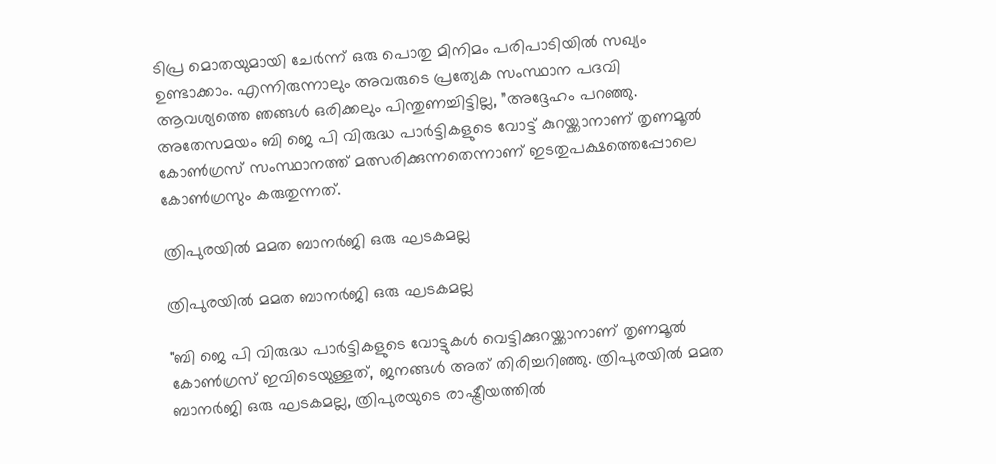ടിപ്ര മൊതയുമായി ചേർന്ന് ഒരു പൊതു മിനിമം പരിപാടിയിൽ സഖ്യം ഉണ്ടാക്കാം. എന്നിരുന്നാലും അവരുടെ പ്രത്യേക സംസ്ഥാന പദവി ആവശ്യത്തെ ഞങ്ങൾ ഒരിക്കലും പിന്തുണച്ചിട്ടില്ല, ”അദ്ദേഹം പറഞ്ഞു. അതേസമയം ബി ജെ പി വിരുദ്ധ പാർട്ടികളുടെ വോട്ട് കുറയ്ക്കാനാണ് തൃണമൂൽ കോൺഗ്രസ് സംസ്ഥാനത്ത് മത്സരിക്കുന്നതെന്നാണ് ഇടതുപക്ഷത്തെപ്പോലെ കോൺഗ്രസും കരുതുന്നത്.

ത്രിപുരയിൽ മമത ബാനർജി ഒരു ഘടകമല്ല

ത്രിപുരയിൽ മമത ബാനർജി ഒരു ഘടകമല്ല

"ബി ജെ പി വിരുദ്ധ പാർട്ടികളുടെ വോട്ടുകൾ വെട്ടിക്കുറയ്ക്കാനാണ് തൃണമൂൽ കോൺഗ്രസ് ഇവിടെയുള്ളത്, ജനങ്ങൾ അത് തിരിച്ചറിഞ്ഞു. ത്രിപുരയിൽ മമത ബാനർജി ഒരു ഘടകമല്ല, ത്രിപുരയുടെ രാഷ്ട്രീയത്തിൽ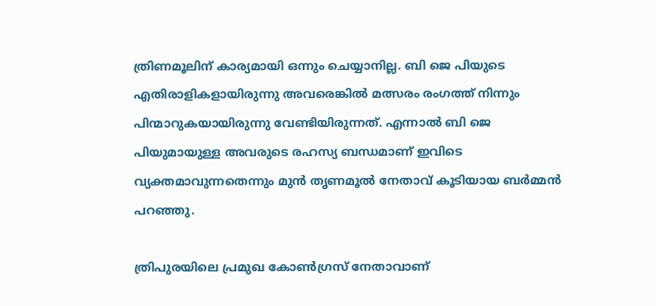ത്രിണമൂലിന് കാര്യമായി ഒന്നും ചെയ്യാനില്ല. ബി ജെ പിയുടെ എതിരാളികളായിരുന്നു അവരെങ്കിൽ മത്സരം രംഗത്ത് നിന്നും പിന്മാറുകയായിരുന്നു വേണ്ടിയിരുന്നത്. എന്നാൽ ബി ജെ പിയുമായുള്ള അവരുടെ രഹസ്യ ബന്ധമാണ് ഇവിടെ വ്യക്തമാവുന്നതെന്നും മുൻ തൃണമൂൽ നേതാവ് കൂടിയായ ബർമ്മൻ പറഞ്ഞു.

ത്രിപുരയിലെ പ്രമുഖ കോൺഗ്രസ് നേതാവാണ്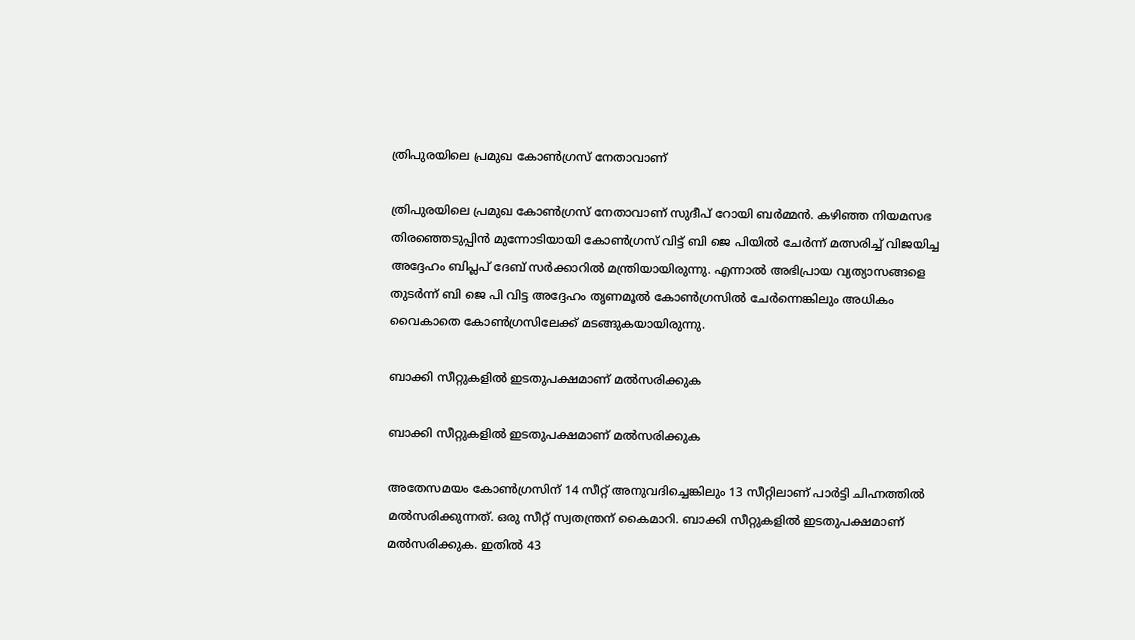ത്രിപുരയിലെ പ്രമുഖ കോൺഗ്രസ് നേതാവാണ്

ത്രിപുരയിലെ പ്രമുഖ കോൺഗ്രസ് നേതാവാണ് സുദീപ് റോയി ബർമ്മൻ. കഴിഞ്ഞ നിയമസഭ തിരഞ്ഞെടുപ്പിൻ മുന്നോടിയായി കോൺഗ്രസ് വിട്ട് ബി ജെ പിയിൽ ചേർന്ന് മത്സരിച്ച് വിജയിച്ച അദ്ദേഹം ബിപ്ലപ് ദേബ് സർക്കാറിൽ മന്ത്രിയായിരുന്നു. എന്നാൽ അഭിപ്രായ വ്യത്യാസങ്ങളെ തുടർന്ന് ബി ജെ പി വിട്ട അദ്ദേഹം തൃണമൂൽ കോൺഗ്രസിൽ ചേർന്നെങ്കിലും അധികം വൈകാതെ കോൺഗ്രസിലേക്ക് മടങ്ങുകയായിരുന്നു.

ബാക്കി സീറ്റുകളില്‍ ഇടതുപക്ഷമാണ് മല്‍സരിക്കുക

ബാക്കി സീറ്റുകളില്‍ ഇടതുപക്ഷമാണ് മല്‍സരിക്കുക

അതേസമയം കോണ്‍ഗ്രസിന് 14 സീറ്റ് അനുവദിച്ചെങ്കിലും 13 സീറ്റിലാണ് പാർട്ടി ചിഹ്നത്തിൽ മല്‍സരിക്കുന്നത്. ഒരു സീറ്റ് സ്വതന്ത്രന് കൈമാറി. ബാക്കി സീറ്റുകളില്‍ ഇടതുപക്ഷമാണ് മല്‍സരിക്കുക. ഇതില്‍ 43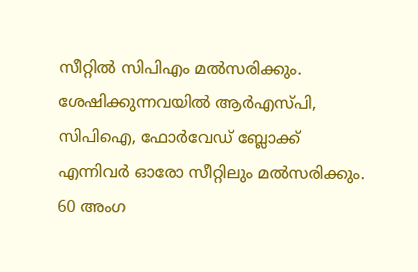സീറ്റില്‍ സിപിഎം മല്‍സരിക്കും. ശേഷിക്കുന്നവയിൽ ആര്‍എസ്പി, സിപിഐ, ഫോര്‍വേഡ് ബ്ലോക്ക് എന്നിവര്‍ ഓരോ സീറ്റിലും മല്‍സരിക്കും. 60 അംഗ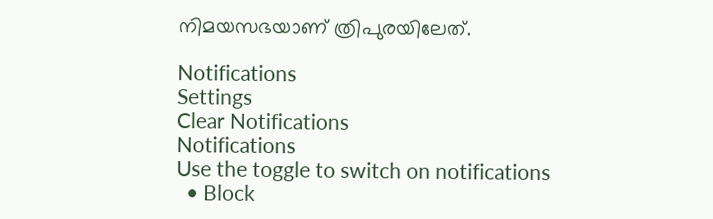നിമയസഭയാണ് ത്രിപുരയിലേത്.

Notifications
Settings
Clear Notifications
Notifications
Use the toggle to switch on notifications
  • Block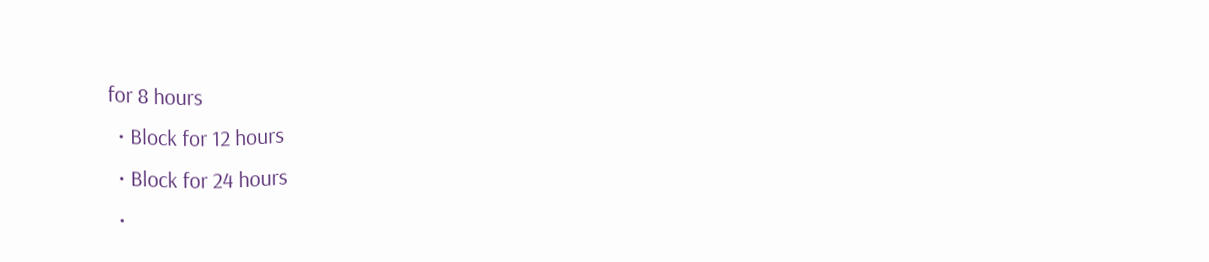for 8 hours
  • Block for 12 hours
  • Block for 24 hours
  •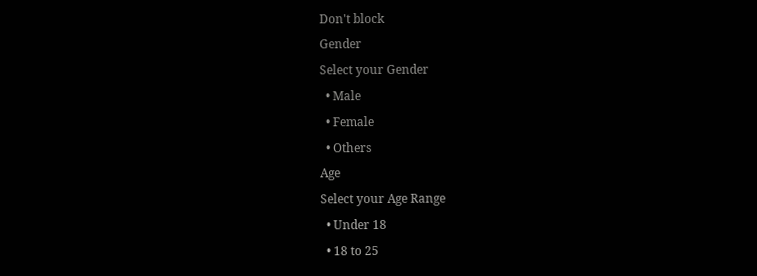Don't block
Gender
Select your Gender
  • Male
  • Female
  • Others
Age
Select your Age Range
  • Under 18
  • 18 to 25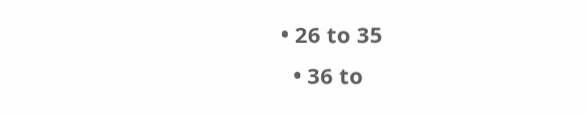• 26 to 35
  • 36 to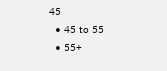45
  • 45 to 55
  • 55+